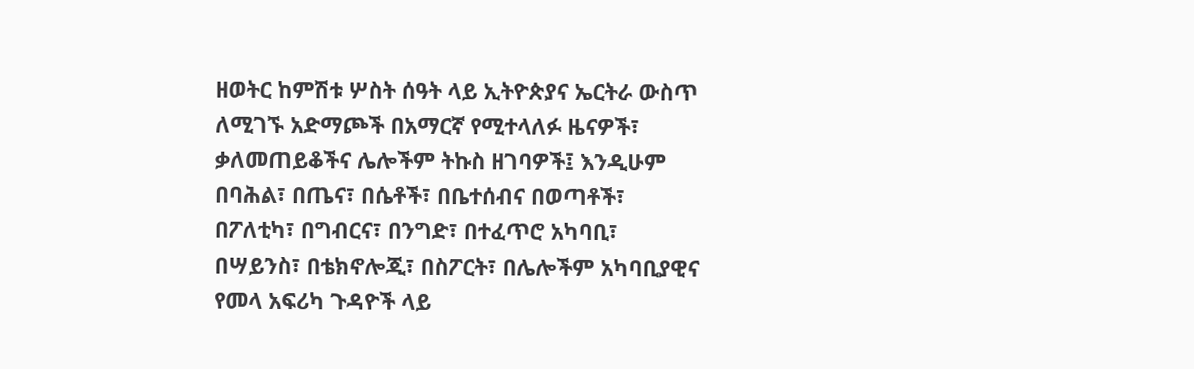ዘወትር ከምሽቱ ሦስት ሰዓት ላይ ኢትዮጵያና ኤርትራ ውስጥ ለሚገኙ አድማጮች በአማርኛ የሚተላለፉ ዜናዎች፣ ቃለመጠይቆችና ሌሎችም ትኩስ ዘገባዎች፤ እንዲሁም በባሕል፣ በጤና፣ በሴቶች፣ በቤተሰብና በወጣቶች፣ በፖለቲካ፣ በግብርና፣ በንግድ፣ በተፈጥሮ አካባቢ፣ በሣይንስ፣ በቴክኖሎጂ፣ በስፖርት፣ በሌሎችም አካባቢያዊና የመላ አፍሪካ ጉዳዮች ላይ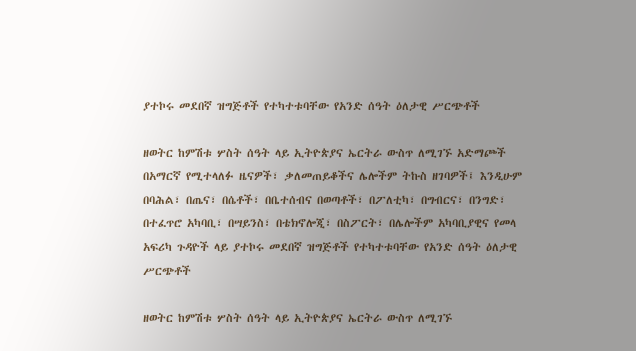ያተኮሩ መደበኛ ዝግጅቶች የተካተቱባቸው የአንድ ሰዓት ዕለታዊ ሥርጭቶች

ዘወትር ከምሽቱ ሦስት ሰዓት ላይ ኢትዮጵያና ኤርትራ ውስጥ ለሚገኙ አድማጮች በአማርኛ የሚተላለፉ ዜናዎች፣ ቃለመጠይቆችና ሌሎችም ትኩስ ዘገባዎች፤ እንዲሁም በባሕል፣ በጤና፣ በሴቶች፣ በቤተሰብና በወጣቶች፣ በፖለቲካ፣ በግብርና፣ በንግድ፣ በተፈጥሮ አካባቢ፣ በሣይንስ፣ በቴክኖሎጂ፣ በስፖርት፣ በሌሎችም አካባቢያዊና የመላ አፍሪካ ጉዳዮች ላይ ያተኮሩ መደበኛ ዝግጅቶች የተካተቱባቸው የአንድ ሰዓት ዕለታዊ ሥርጭቶች

ዘወትር ከምሽቱ ሦስት ሰዓት ላይ ኢትዮጵያና ኤርትራ ውስጥ ለሚገኙ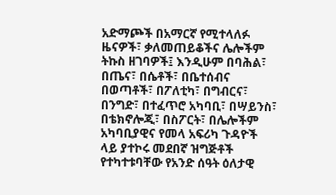አድማጮች በአማርኛ የሚተላለፉ ዜናዎች፣ ቃለመጠይቆችና ሌሎችም ትኩስ ዘገባዎች፤ እንዲሁም በባሕል፣ በጤና፣ በሴቶች፣ በቤተሰብና በወጣቶች፣ በፖለቲካ፣ በግብርና፣ በንግድ፣ በተፈጥሮ አካባቢ፣ በሣይንስ፣ በቴክኖሎጂ፣ በስፖርት፣ በሌሎችም አካባቢያዊና የመላ አፍሪካ ጉዳዮች ላይ ያተኮሩ መደበኛ ዝግጅቶች የተካተቱባቸው የአንድ ሰዓት ዕለታዊ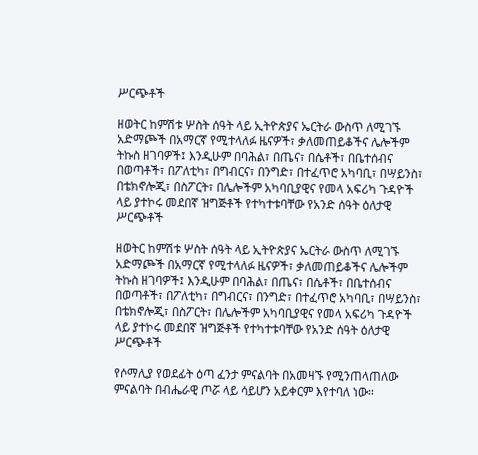ሥርጭቶች

ዘወትር ከምሽቱ ሦስት ሰዓት ላይ ኢትዮጵያና ኤርትራ ውስጥ ለሚገኙ አድማጮች በአማርኛ የሚተላለፉ ዜናዎች፣ ቃለመጠይቆችና ሌሎችም ትኩስ ዘገባዎች፤ እንዲሁም በባሕል፣ በጤና፣ በሴቶች፣ በቤተሰብና በወጣቶች፣ በፖለቲካ፣ በግብርና፣ በንግድ፣ በተፈጥሮ አካባቢ፣ በሣይንስ፣ በቴክኖሎጂ፣ በስፖርት፣ በሌሎችም አካባቢያዊና የመላ አፍሪካ ጉዳዮች ላይ ያተኮሩ መደበኛ ዝግጅቶች የተካተቱባቸው የአንድ ሰዓት ዕለታዊ ሥርጭቶች

ዘወትር ከምሽቱ ሦስት ሰዓት ላይ ኢትዮጵያና ኤርትራ ውስጥ ለሚገኙ አድማጮች በአማርኛ የሚተላለፉ ዜናዎች፣ ቃለመጠይቆችና ሌሎችም ትኩስ ዘገባዎች፤ እንዲሁም በባሕል፣ በጤና፣ በሴቶች፣ በቤተሰብና በወጣቶች፣ በፖለቲካ፣ በግብርና፣ በንግድ፣ በተፈጥሮ አካባቢ፣ በሣይንስ፣ በቴክኖሎጂ፣ በስፖርት፣ በሌሎችም አካባቢያዊና የመላ አፍሪካ ጉዳዮች ላይ ያተኮሩ መደበኛ ዝግጅቶች የተካተቱባቸው የአንድ ሰዓት ዕለታዊ ሥርጭቶች

የሶማሊያ የወደፊት ዕጣ ፈንታ ምናልባት በአመዛኙ የሚንጠላጠለው ምናልባት በብሔራዊ ጦሯ ላይ ሳይሆን አይቀርም እየተባለ ነው፡፡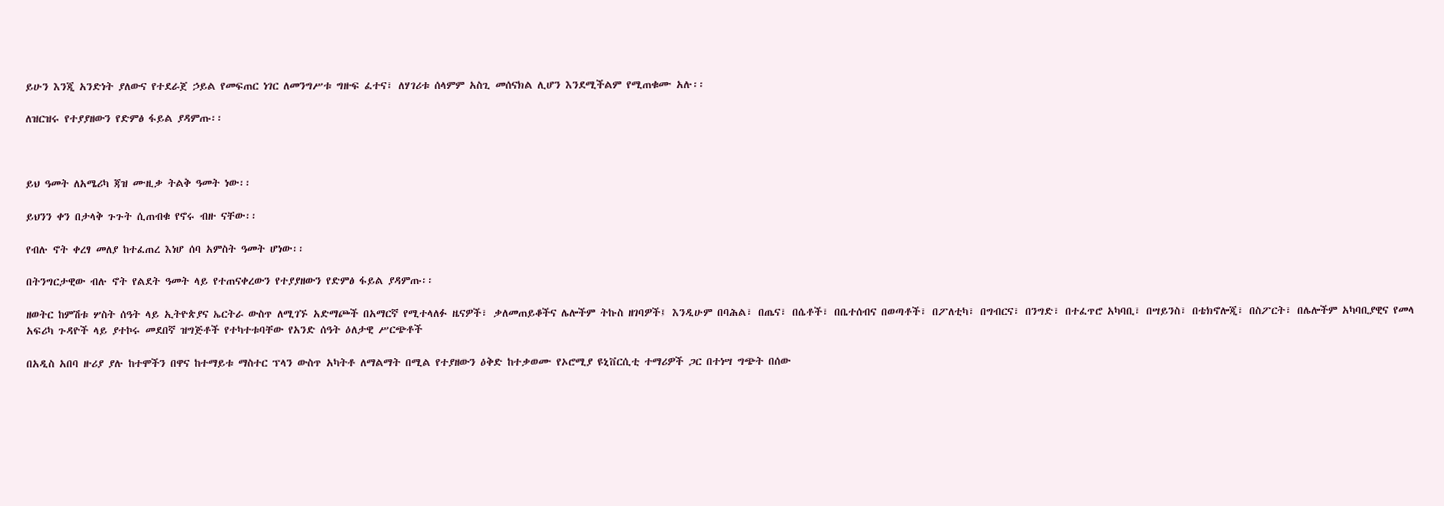ይሁን እንጂ አንድነት ያለውና የተደራጀ ኃይል የመፍጠር ነገር ለመንግሥቱ ግዙፍ ፈተና፣ ለሃገሪቱ ሰላምም አስጊ መሰናክል ሊሆን እንደሚችልም የሚጠቁሙ አሉ፡፡

ለዝርዝሩ የተያያዘውን የድምፅ ፋይል ያዳምጡ፡፡



ይህ ዓመት ለአሜሪካ ጃዝ ሙዚቃ ትልቅ ዓመት ነው፡፡

ይህንን ቀን በታላቅ ጉጉት ሲጠብቁ የኖሩ ብዙ ናቸው፡፡

የብሉ ኖት ቀረፃ መለያ ከተፈጠረ እነሆ ሰባ አምስት ዓመት ሆነው፡፡

በትንግርታዊው ብሉ ኖት የልደት ዓመት ላይ የተጠናቀረውን የተያያዘውን የድምፅ ፋይል ያዳምጡ፡፡

ዘወትር ከምሽቱ ሦስት ሰዓት ላይ ኢትዮጵያና ኤርትራ ውስጥ ለሚገኙ አድማጮች በአማርኛ የሚተላለፉ ዜናዎች፣ ቃለመጠይቆችና ሌሎችም ትኩስ ዘገባዎች፤ እንዲሁም በባሕል፣ በጤና፣ በሴቶች፣ በቤተሰብና በወጣቶች፣ በፖለቲካ፣ በግብርና፣ በንግድ፣ በተፈጥሮ አካባቢ፣ በሣይንስ፣ በቴክኖሎጂ፣ በስፖርት፣ በሌሎችም አካባቢያዊና የመላ አፍሪካ ጉዳዮች ላይ ያተኮሩ መደበኛ ዝግጅቶች የተካተቱባቸው የአንድ ሰዓት ዕለታዊ ሥርጭቶች

በአዲስ አበባ ዙሪያ ያሉ ከተሞችን በዋና ከተማይቱ ማስተር ፕላን ውስጥ አካትቶ ለማልማት በሚል የተያዘውን ዕቅድ ከተቃወሙ የኦሮሚያ ዩኒቨርሲቲ ተማሪዎች ጋር በተነሣ ግጭት በሰው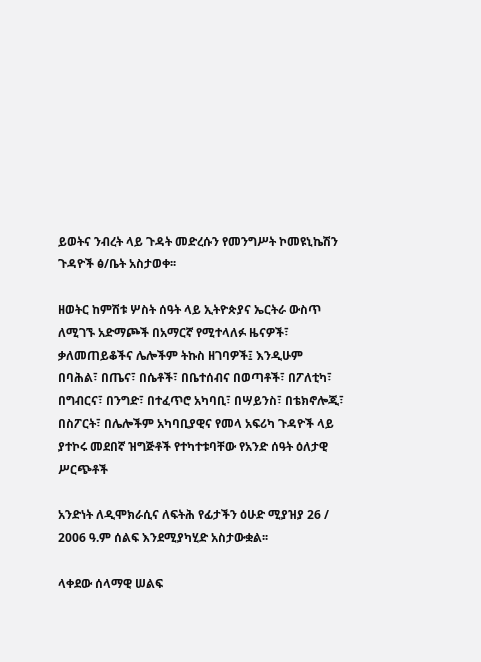ይወትና ንብረት ላይ ጉዳት መድረሱን የመንግሥት ኮመዩኒኬሽን ጉዳዮች ፅ/ቤት አስታወቀ፡፡

ዘወትር ከምሽቱ ሦስት ሰዓት ላይ ኢትዮጵያና ኤርትራ ውስጥ ለሚገኙ አድማጮች በአማርኛ የሚተላለፉ ዜናዎች፣ ቃለመጠይቆችና ሌሎችም ትኩስ ዘገባዎች፤ እንዲሁም በባሕል፣ በጤና፣ በሴቶች፣ በቤተሰብና በወጣቶች፣ በፖለቲካ፣ በግብርና፣ በንግድ፣ በተፈጥሮ አካባቢ፣ በሣይንስ፣ በቴክኖሎጂ፣ በስፖርት፣ በሌሎችም አካባቢያዊና የመላ አፍሪካ ጉዳዮች ላይ ያተኮሩ መደበኛ ዝግጅቶች የተካተቱባቸው የአንድ ሰዓት ዕለታዊ ሥርጭቶች

አንድነት ለዲሞክራሲና ለፍትሕ የፊታችን ዕሁድ ሚያዝያ 26 / 2006 ዓ.ም ሰልፍ እንደሚያካሂድ አስታውቋል፡፡

ላቀደው ሰላማዊ ሠልፍ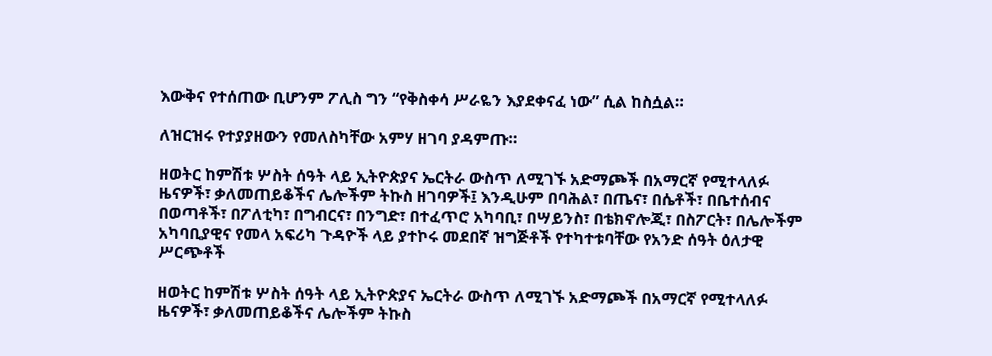እውቅና የተሰጠው ቢሆንም ፖሊስ ግን “የቅስቀሳ ሥራዬን እያደቀናፈ ነው” ሲል ከስሷል።

ለዝርዝሩ የተያያዘውን የመለስካቸው አምሃ ዘገባ ያዳምጡ።

ዘወትር ከምሽቱ ሦስት ሰዓት ላይ ኢትዮጵያና ኤርትራ ውስጥ ለሚገኙ አድማጮች በአማርኛ የሚተላለፉ ዜናዎች፣ ቃለመጠይቆችና ሌሎችም ትኩስ ዘገባዎች፤ እንዲሁም በባሕል፣ በጤና፣ በሴቶች፣ በቤተሰብና በወጣቶች፣ በፖለቲካ፣ በግብርና፣ በንግድ፣ በተፈጥሮ አካባቢ፣ በሣይንስ፣ በቴክኖሎጂ፣ በስፖርት፣ በሌሎችም አካባቢያዊና የመላ አፍሪካ ጉዳዮች ላይ ያተኮሩ መደበኛ ዝግጅቶች የተካተቱባቸው የአንድ ሰዓት ዕለታዊ ሥርጭቶች

ዘወትር ከምሽቱ ሦስት ሰዓት ላይ ኢትዮጵያና ኤርትራ ውስጥ ለሚገኙ አድማጮች በአማርኛ የሚተላለፉ ዜናዎች፣ ቃለመጠይቆችና ሌሎችም ትኩስ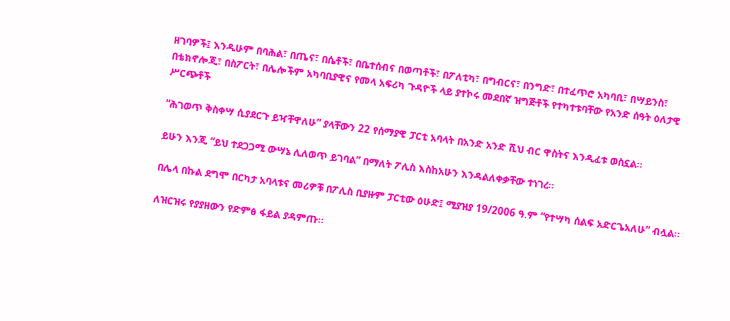ዘገባዎች፤ እንዲሁም በባሕል፣ በጤና፣ በሴቶች፣ በቤተሰብና በወጣቶች፣ በፖለቲካ፣ በግብርና፣ በንግድ፣ በተፈጥሮ አካባቢ፣ በሣይንስ፣ በቴክኖሎጂ፣ በስፖርት፣ በሌሎችም አካባቢያዊና የመላ አፍሪካ ጉዳዮች ላይ ያተኮሩ መደበኛ ዝግጅቶች የተካተቱባቸው የአንድ ሰዓት ዕለታዊ ሥርጭቶች

“ሕገወጥ ቅስቀሣ ሲያደርጉ ይዣቸዋለሁ” ያላቸውን 22 የሰማያዊ ፓርቲ አባላት በአንድ አንድ ሺህ ብር ዋስትና እንዲፈቱ ወስኗል፡፡

ይሁን እንጂ “ይህ ተደጋጋሚ ውሣኔ ሊለወጥ ይገባል” በማለት ፖሊስ እስከአሁን እንዳልለቀቃቸው ተነገረ፡፡

በሌላ በኩል ደግሞ በርካታ አባላቱና መሪዎቹ በፖሊስ ቢያዙም ፓርቲው ዕሁድ፤ ሚያዝያ 19/2006 ዓ.ም “የተሣካ ሰልፍ አድርጌአለሁ” ብሏል፡፡

ለዝርዝሩ የያያዘውን የድምፅ ፋይል ያዳምጡ፡፡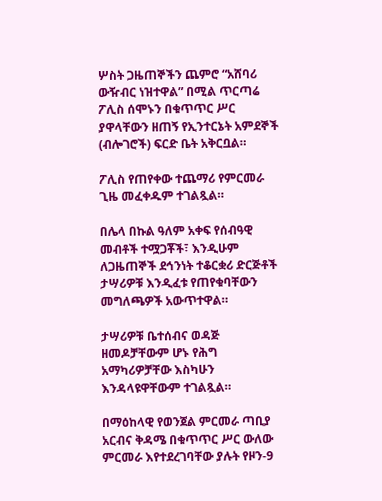ሦስት ጋዜጠኞችን ጨምሮ “አሸባሪ ውዥብር ነዝተዋል” በሚል ጥርጣሬ ፖሊስ ሰሞኑን በቁጥጥር ሥር ያዋላቸውን ዘጠኝ የኢንተርኔት አምደኞች (ብሎገሮች) ፍርድ ቤት አቅርቧል።

ፖሊስ የጠየቀው ተጨማሪ የምርመራ ጊዜ መፈቀዱም ተገልጿል።

በሌላ በኩል ዓለም አቀፍ የሰብዓዊ መብቶች ተሟጋቾች፣ እንዲሁም ለጋዜጠኞች ደኅንነት ተቆርቋሪ ድርጅቶች ታሣሪዎቹ እንዲፈቱ የጠየቁባቸውን መግለጫዎች አውጥተዋል።

ታሣሪዎቹ ቤተሰብና ወዳጅ ዘመዶቻቸውም ሆኑ የሕግ አማካሪዎቻቸው እስካሁን እንዳላዩዋቸውም ተገልጿል።

በማዕከላዊ የወንጀል ምርመራ ጣቢያ አርብና ቅዳሜ በቁጥጥር ሥር ውለው ምርመራ እየተደረገባቸው ያሉት የዞን-9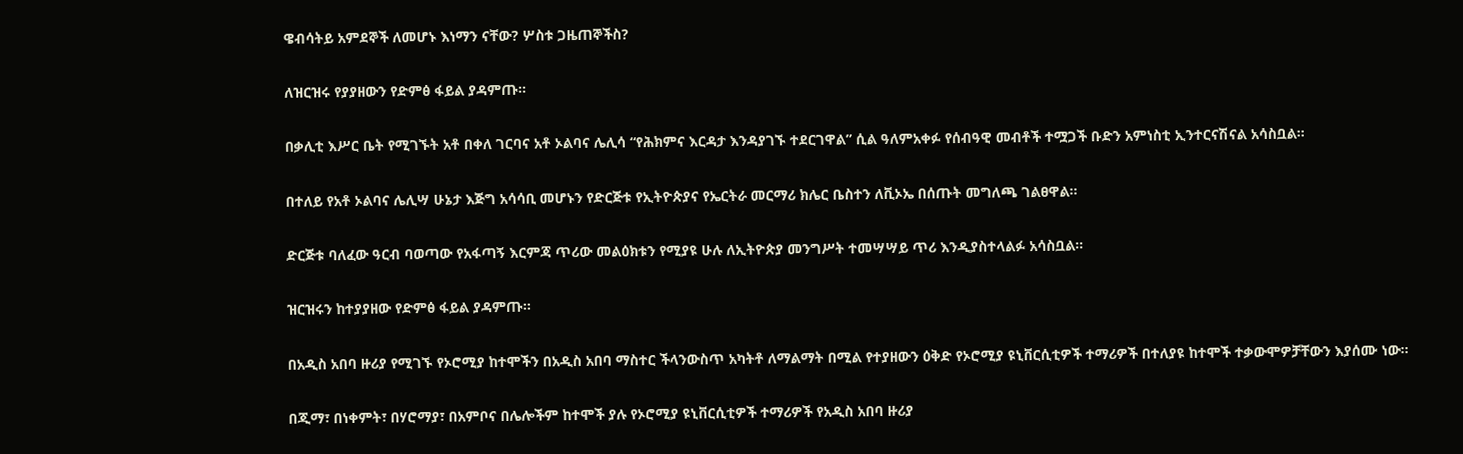ዌብሳትይ አምደኞች ለመሆኑ እነማን ናቸው? ሦስቱ ጋዜጠኞችስ?

ለዝርዝሩ የያያዘውን የድምፅ ፋይል ያዳምጡ፡፡

በቃሊቲ እሥር ቤት የሚገኙት አቶ በቀለ ገርባና አቶ ኦልባና ሌሊሳ “የሕክምና እርዳታ እንዳያገኙ ተደርገዋል” ሲል ዓለምአቀፉ የሰብዓዊ መብቶች ተሟጋች ቡድን አምነስቲ ኢንተርናሽናል አሳስቧል፡፡

በተለይ የአቶ ኦልባና ሌሊሣ ሁኔታ እጅግ አሳሳቢ መሆኑን የድርጅቱ የኢትዮጵያና የኤርትራ መርማሪ ክሌር ቤስተን ለቪኦኤ በሰጡት መግለጫ ገልፀዋል፡፡

ድርጅቱ ባለፈው ዓርብ ባወጣው የአፋጣኝ እርምጃ ጥሪው መልዕክቱን የሚያዩ ሁሉ ለኢትዮጵያ መንግሥት ተመሣሣይ ጥሪ እንዲያስተላልፉ አሳስቧል፡፡

ዝርዝሩን ከተያያዘው የድምፅ ፋይል ያዳምጡ፡፡

በአዲስ አበባ ዙሪያ የሚገኙ የኦሮሚያ ከተሞችን በአዲስ አበባ ማስተር ችላንውስጥ አካትቶ ለማልማት በሚል የተያዘውን ዕቅድ የኦሮሚያ ዩኒቨርሲቲዎች ተማሪዎች በተለያዩ ከተሞች ተቃውሞዎቻቸውን እያሰሙ ነው፡፡

በጂማ፣ በነቀምት፣ በሃሮማያ፣ በአምቦና በሌሎችም ከተሞች ያሉ የኦሮሚያ ዩኒቨርሲቲዎች ተማሪዎች የአዲስ አበባ ዙሪያ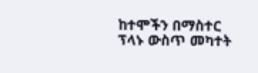ከተሞችን በማስተር ፕላኑ ውስጥ መካተት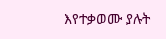እየተቃወሙ ያሉት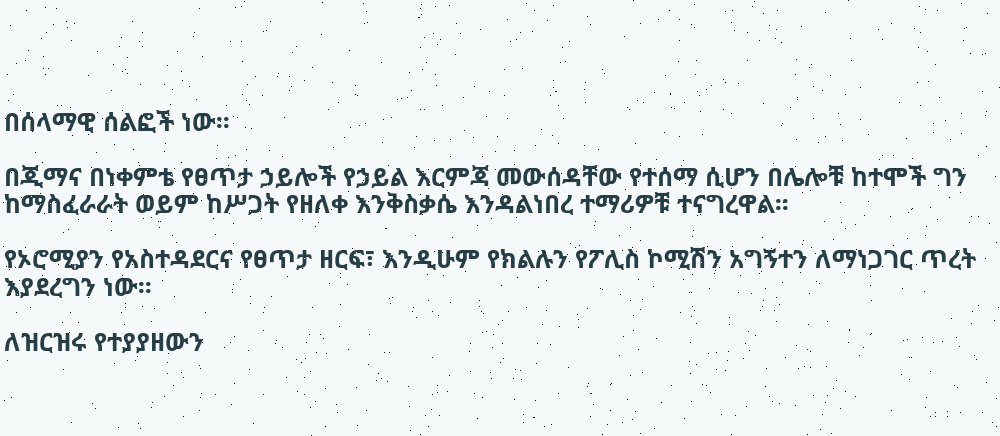በሰላማዊ ሰልፎች ነው፡፡

በጂማና በነቀምቴ የፀጥታ ኃይሎች የኃይል እርምጃ መውሰዳቸው የተሰማ ሲሆን በሌሎቹ ከተሞች ግን ከማስፈራራት ወይም ከሥጋት የዘለቀ እንቅስቃሴ እንዳልነበረ ተማሪዎቹ ተናግረዋል፡፡

የኦሮሚያን የአስተዳደርና የፀጥታ ዘርፍ፣ እንዲሁም የክልሉን የፖሊስ ኮሚሽን አግኝተን ለማነጋገር ጥረት እያደረግን ነው፡፡

ለዝርዝሩ የተያያዘውን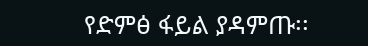የድምፅ ፋይል ያዳምጡ፡፡